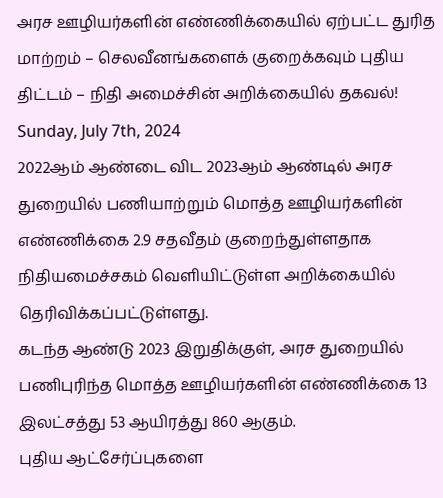அரச ஊழியர்களின் எண்ணிக்கையில் ஏற்பட்ட துரித மாற்றம் – செலவீனங்களைக் குறைக்கவும் புதிய திட்டம் – நிதி அமைச்சின் அறிக்கையில் தகவல்!
Sunday, July 7th, 2024
2022ஆம் ஆண்டை விட 2023ஆம் ஆண்டில் அரச துறையில் பணியாற்றும் மொத்த ஊழியர்களின் எண்ணிக்கை 2.9 சதவீதம் குறைந்துள்ளதாக நிதியமைச்சகம் வெளியிட்டுள்ள அறிக்கையில் தெரிவிக்கப்பட்டுள்ளது.
கடந்த ஆண்டு 2023 இறுதிக்குள், அரச துறையில் பணிபுரிந்த மொத்த ஊழியர்களின் எண்ணிக்கை 13 இலட்சத்து 53 ஆயிரத்து 860 ஆகும்.
புதிய ஆட்சேர்ப்புகளை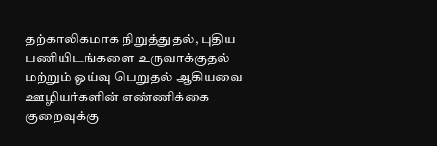தற்காலிகமாக நிறுத்துதல், புதிய பணியிடங்களை உருவாக்குதல் மற்றும் ஓய்வு பெறுதல் ஆகியவை ஊழியர்களின் எண்ணிக்கை குறைவுக்கு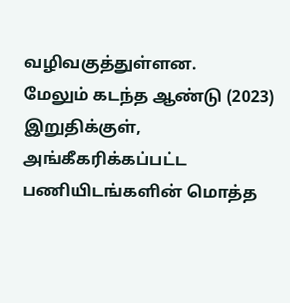வழிவகுத்துள்ளன.
மேலும் கடந்த ஆண்டு (2023) இறுதிக்குள், அங்கீகரிக்கப்பட்ட பணியிடங்களின் மொத்த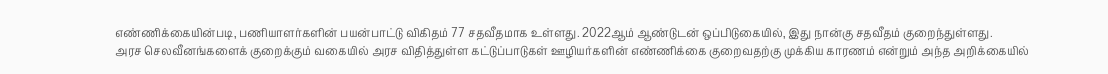எண்ணிக்கையின்படி, பணியாளர்களின் பயன்பாட்டு விகிதம் 77 சதவீதமாக உள்ளது. 2022ஆம் ஆண்டுடன் ஒப்பிடுகையில், இது நான்கு சதவீதம் குறைந்துள்ளது.
அரச செலவீனங்களைக் குறைக்கும் வகையில் அரச விதித்துள்ள கட்டுப்பாடுகள் ஊழியர்களின் எண்ணிக்கை குறைவதற்கு முக்கிய காரணம் என்றும் அந்த அறிக்கையில்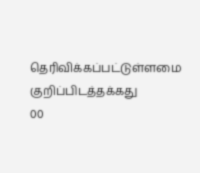தெரிவிக்கப்பட்டுள்ளமை குறிப்பிடத்தக்கது
00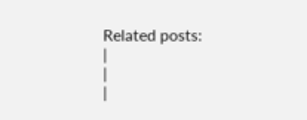Related posts:
|
|
|